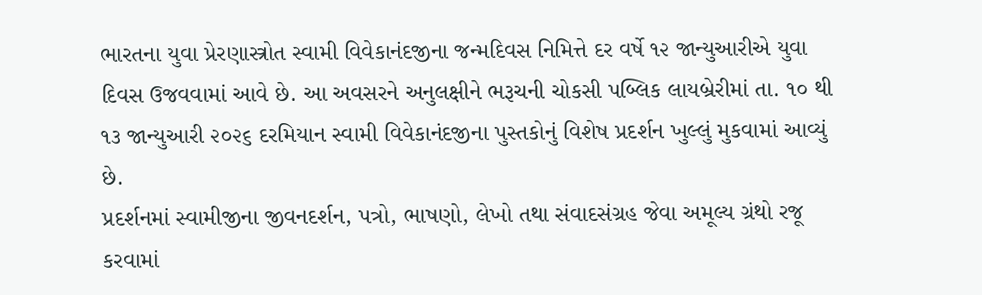ભારતના યુવા પ્રેરણાસ્ત્રોત સ્વામી વિવેકાનંદજીના જન્મદિવસ નિમિત્તે દર વર્ષે ૧૨ જાન્યુઆરીએ યુવા દિવસ ઉજવવામાં આવે છે. આ અવસરને અનુલક્ષીને ભરૂચની ચોકસી પબ્લિક લાયબ્રેરીમાં તા. ૧૦ થી ૧૩ જાન્યુઆરી ૨૦૨૬ દરમિયાન સ્વામી વિવેકાનંદજીના પુસ્તકોનું વિશેષ પ્રદર્શન ખુલ્લું મુકવામાં આવ્યું છે.
પ્રદર્શનમાં સ્વામીજીના જીવનદર્શન, પત્રો, ભાષણો, લેખો તથા સંવાદસંગ્રહ જેવા અમૂલ્ય ગ્રંથો રજૂ કરવામાં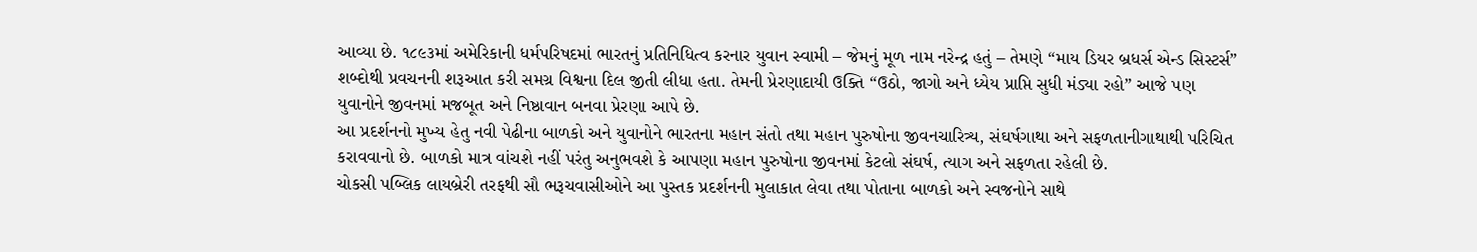આવ્યા છે. ૧૮૯૩માં અમેરિકાની ધર્મપરિષદમાં ભારતનું પ્રતિનિધિત્વ કરનાર યુવાન સ્વામી – જેમનું મૂળ નામ નરેન્દ્ર હતું – તેમણે “માય ડિયર બ્રધર્સ એન્ડ સિસ્ટર્સ” શબ્દોથી પ્રવચનની શરૂઆત કરી સમગ્ર વિશ્વના દિલ જીતી લીધા હતા. તેમની પ્રેરણાદાયી ઉક્તિ “ઉઠો, જાગો અને ધ્યેય પ્રાપ્તિ સુધી મંડ્યા રહો” આજે પણ યુવાનોને જીવનમાં મજબૂત અને નિષ્ઠાવાન બનવા પ્રેરણા આપે છે.
આ પ્રદર્શનનો મુખ્ય હેતુ નવી પેઢીના બાળકો અને યુવાનોને ભારતના મહાન સંતો તથા મહાન પુરુષોના જીવનચારિત્ર્ય, સંઘર્ષગાથા અને સફળતાનીગાથાથી પરિચિત કરાવવાનો છે. બાળકો માત્ર વાંચશે નહીં પરંતુ અનુભવશે કે આપણા મહાન પુરુષોના જીવનમાં કેટલો સંઘર્ષ, ત્યાગ અને સફળતા રહેલી છે.
ચોકસી પબ્લિક લાયબ્રેરી તરફથી સૌ ભરૂચવાસીઓને આ પુસ્તક પ્રદર્શનની મુલાકાત લેવા તથા પોતાના બાળકો અને સ્વજનોને સાથે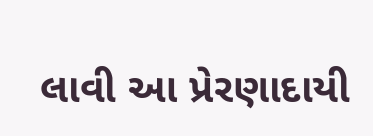લાવી આ પ્રેરણાદાયી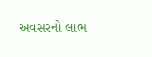અવસરનો લાભ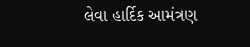લેવા હાર્દિક આમંત્રણ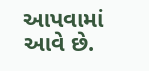આપવામાં આવે છે.